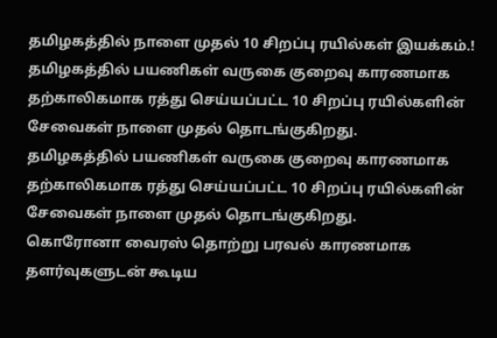தமிழகத்தில் நாளை முதல் 10 சிறப்பு ரயில்கள் இயக்கம்.!
தமிழகத்தில் பயணிகள் வருகை குறைவு காரணமாக தற்காலிகமாக ரத்து செய்யப்பட்ட 10 சிறப்பு ரயில்களின் சேவைகள் நாளை முதல் தொடங்குகிறது.
தமிழகத்தில் பயணிகள் வருகை குறைவு காரணமாக தற்காலிகமாக ரத்து செய்யப்பட்ட 10 சிறப்பு ரயில்களின் சேவைகள் நாளை முதல் தொடங்குகிறது.
கொரோனா வைரஸ் தொற்று பரவல் காரணமாக தளர்வுகளுடன் கூடிய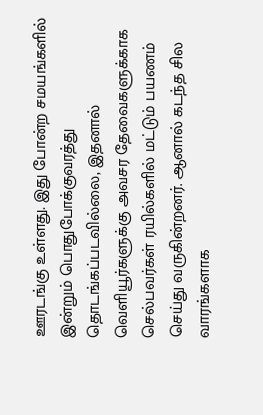ஊரடங்கு உள்ளது. இது போன்ற சமயங்களில் இன்றும் பொதுபோக்குவரத்து தொடங்கப்படவில்லை, இதனால் வெளியூர்களுக்கு அவசர தேவைகளுக்காக செல்பவர்கள் ரயில்களில் மட்டும் பயணம் செய்து வருகின்றனர். ஆனால் கடந்த சில வாரங்களாக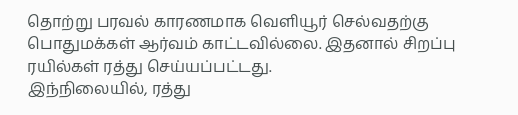தொற்று பரவல் காரணமாக வெளியூர் செல்வதற்கு பொதுமக்கள் ஆர்வம் காட்டவில்லை. இதனால் சிறப்பு ரயில்கள் ரத்து செய்யப்பட்டது.
இந்நிலையில், ரத்து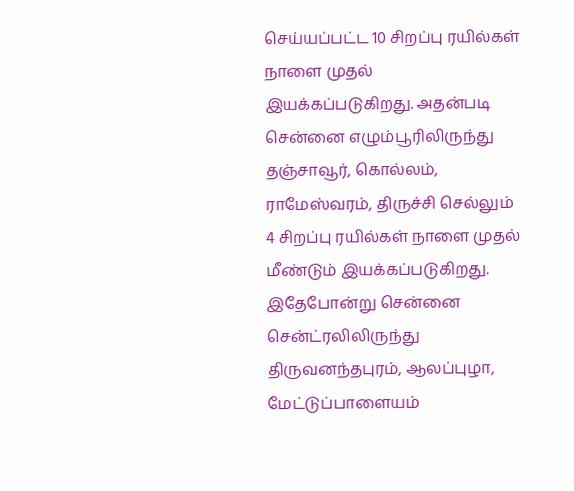செய்யப்பட்ட 10 சிறப்பு ரயில்கள் நாளை முதல் இயக்கப்படுகிறது. அதன்படி சென்னை எழும்பூரிலிருந்து தஞ்சாவூர், கொல்லம், ராமேஸ்வரம், திருச்சி செல்லும் 4 சிறப்பு ரயில்கள் நாளை முதல் மீண்டும் இயக்கப்படுகிறது. இதேபோன்று சென்னை சென்ட்ரலிலிருந்து திருவனந்தபுரம், ஆலப்புழா, மேட்டுப்பாளையம்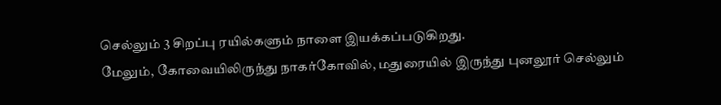செல்லும் 3 சிறப்பு ரயில்களும் நாளை இயக்கப்படுகிறது.
மேலும், கோவையிலிருந்து நாகர்கோவில், மதுரையில் இருந்து புனலூர் செல்லும்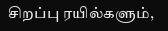சிறப்பு ரயில்களும்,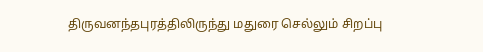திருவனந்தபுரத்திலிருந்து மதுரை செல்லும் சிறப்பு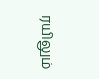ரயிலும்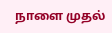நாளை முதல்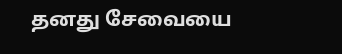தனது சேவையை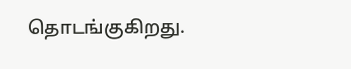தொடங்குகிறது.